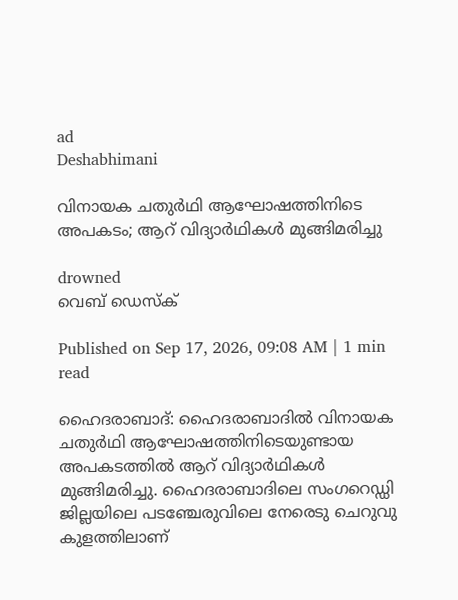ad
Deshabhimani

വിനായക ചതുർഥി ആഘോഷത്തിനിടെ അപകടം; ആറ് വിദ്യാർഥികൾ മുങ്ങിമരിച്ചു

drowned
വെബ് ഡെസ്ക്

Published on Sep 17, 2026, 09:08 AM | 1 min read

ഹൈദരാബാദ്: ഹൈദരാബാദിൽ വിനായക ചതുർഥി ആഘോഷത്തിനിടെയുണ്ടായ അപകടത്തിൽ ആറ് വിദ്യാർഥികൾ മുങ്ങിമരിച്ചു. ഹൈദരാബാദിലെ സംഗറെഡ്ഡി ജില്ലയിലെ പടഞ്ചേരുവിലെ നേരെടു ചെറുവു കുളത്തിലാണ്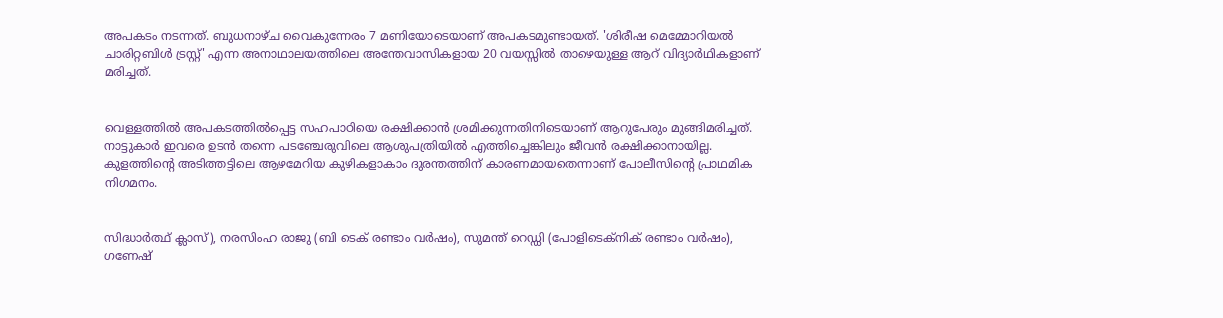അപകടം നടന്നത്. ബുധനാഴ്ച വൈകുന്നേരം 7 മണിയോടെയാണ് അപകടമുണ്ടായത്. 'ശിരീഷ മെമ്മോറിയൽ ചാരിറ്റബിൾ ട്രസ്റ്റ്' എന്ന അനാഥാലയത്തിലെ അന്തേവാസികളായ 20 വയസ്സിൽ താഴെയുള്ള ആറ് വിദ്യാർഥികളാണ് മരിച്ചത്.


വെള്ളത്തിൽ അപകടത്തിൽപ്പെട്ട സഹപാഠിയെ രക്ഷിക്കാൻ ശ്രമിക്കുന്നതിനിടെയാണ് ആറുപേരും മുങ്ങിമരിച്ചത്. നാട്ടുകാർ ഇവരെ ഉടൻ തന്നെ പടഞ്ചേരുവിലെ ആശുപത്രിയിൽ എത്തിച്ചെങ്കിലും ജീവൻ രക്ഷിക്കാനായില്ല. കുളത്തിന്റെ അടിത്തട്ടിലെ ആഴമേറിയ കുഴികളാകാം ദുരന്തത്തിന് കാരണമായതെന്നാണ് പോലീസിന്റെ പ്രാഥമിക നിഗമനം.


സിദ്ധാർത്ഥ് ക്ലാസ്), നരസിംഹ രാജു (ബി ടെക് രണ്ടാം വർഷം), സുമന്ത് റെഡ്ഡി (പോളിടെക്നിക് രണ്ടാം വർഷം), ഗണേഷ്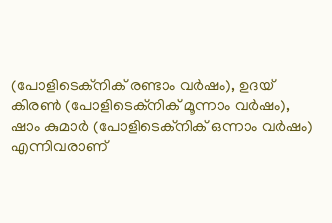(പോളിടെക്നിക് രണ്ടാം വർഷം), ഉദയ് കിരൺ (പോളിടെക്നിക് മൂന്നാം വർഷം), ഷാം കുമാർ (പോളിടെക്നിക് ഒന്നാം വർഷം) എന്നിവരാണ്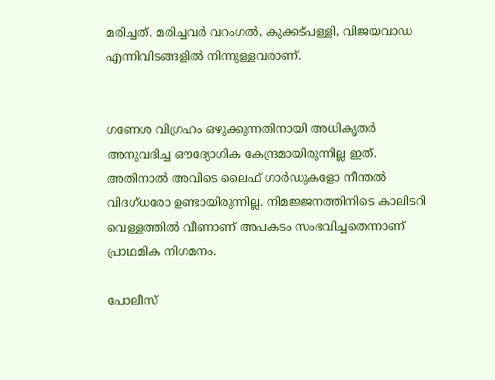മരിച്ചത്. മരിച്ചവർ വറംഗൽ, കുക്കട്പള്ളി, വിജയവാഡ എന്നിവിടങ്ങളിൽ നിന്നുള്ളവരാണ്.


ഗണേശ വിഗ്രഹം ഒഴുക്കുന്നതിനായി അധികൃതർ അനുവദിച്ച ഔദ്യോഗിക കേന്ദ്രമായിരുന്നില്ല ഇത്. അതിനാൽ അവിടെ ലൈഫ് ഗാർഡുകളോ നീന്തൽ വിദഗ്ധരോ ഉണ്ടായിരുന്നില്ല. നിമജ്ജനത്തിനിടെ കാലിടറി വെള്ളത്തിൽ വീണാണ് അപകടം സംഭവിച്ചതെന്നാണ് പ്രാഥമിക നിഗമനം.

പോലീസ്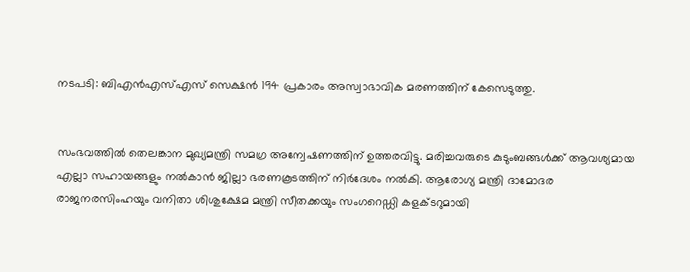നടപടി: ബിഎൻഎസ്എസ് സെക്ഷൻ 194 പ്രകാരം അസ്വാഭാവിക മരണത്തിന് കേസെടുത്തു.


സംഭവത്തിൽ തെലങ്കാന മുഖ്യമന്ത്രി സമഗ്ര അന്വേഷണത്തിന് ഉത്തരവിട്ടു. മരിച്ചവരുടെ കുടുംബങ്ങൾക്ക് ആവശ്യമായ എല്ലാ സഹായങ്ങളും നൽകാൻ ജില്ലാ ഭരണകൂടത്തിന് നിർദേശം നൽകി. ആരോഗ്യ മന്ത്രി ദാമോദര രാജനരസിംഹയും വനിതാ ശിശുക്ഷേമ മന്ത്രി സീതക്കയും സംഗറെഡ്ഡി കളക്ടറുമായി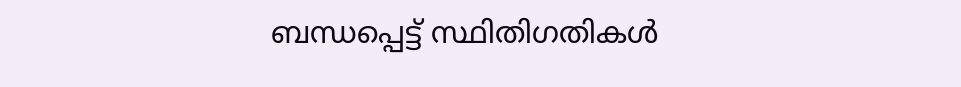ബന്ധപ്പെട്ട് സ്ഥിതിഗതികൾ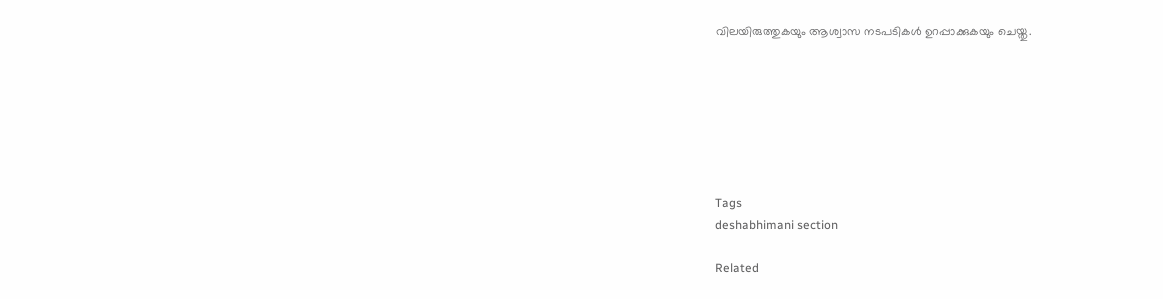വിലയിരുത്തുകയും ആശ്വാസ നടപടികൾ ഉറപ്പാക്കുകയും ചെയ്തു.







Tags
deshabhimani section

Related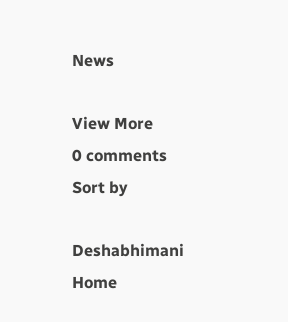News

View More
0 comments
Sort by

Deshabhimani
Home